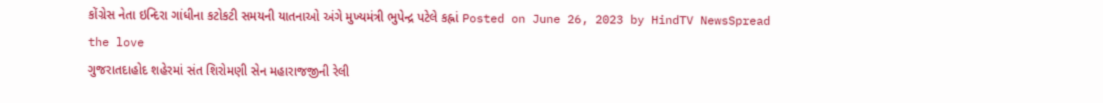કોંગ્રેસ નેતા ઇન્દિરા ગાંધીના કટોકટી સમયની યાતનાઓ અંગે મુખ્યમંત્રી ભુપેન્દ્ર પટેલે કહ્નાં Posted on June 26, 2023 by HindTV NewsSpread the love
ગુજરાતદાહોદ શહેરમાં સંત શિરોમણી સેન મહારાજજીની રેલી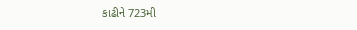કાઢીને 723મી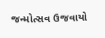જન્મોત્સવ ઉજવાયો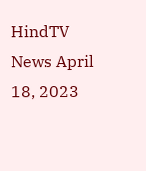HindTV News April 18, 2023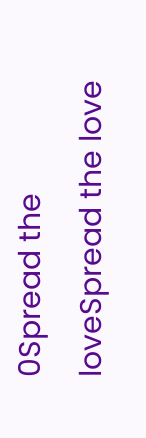0Spread the loveSpread the love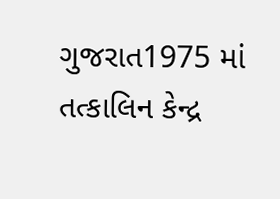ગુજરાત1975 માં તત્કાલિન કેન્દ્ર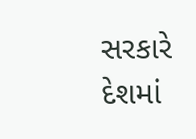સરકારે દેશમાં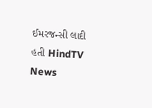ઈમરજન્સી લાદી હતી HindTV News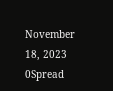November 18, 2023 0Spread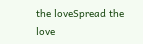the loveSpread the love